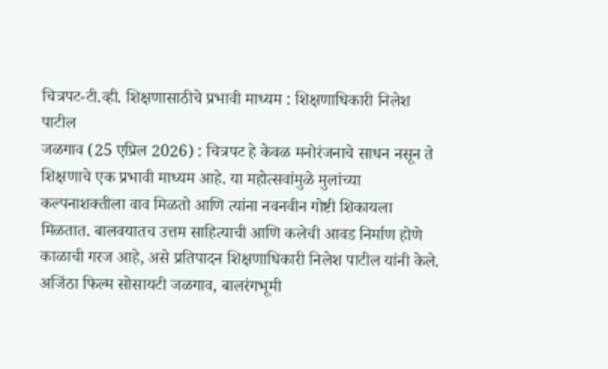चित्रपट-टी.व्ही. शिक्षणासाठीचे प्रभावी माध्यम : शिक्षणाधिकारी निलेश पाटील
जळगाव (25 एप्रिल 2026) : चित्रपट हे केवळ मनोरंजनाचे साधन नसून ते शिक्षणाचे एक प्रभावी माध्यम आहे. या महोत्सवांमुळे मुलांच्या कल्पनाशक्तीला वाव मिळतो आणि त्यांना नवनवीन गोष्टी शिकायला मिळतात. बालवयातच उत्तम साहित्याची आणि कलेची आवड निर्माण होणे काळाची गरज आहे, असे प्रतिपादन शिक्षणाधिकारी निलेश पाटील यांनी केले. अजिंठा फिल्म सोसायटी जळगाव, बालरंगभूमी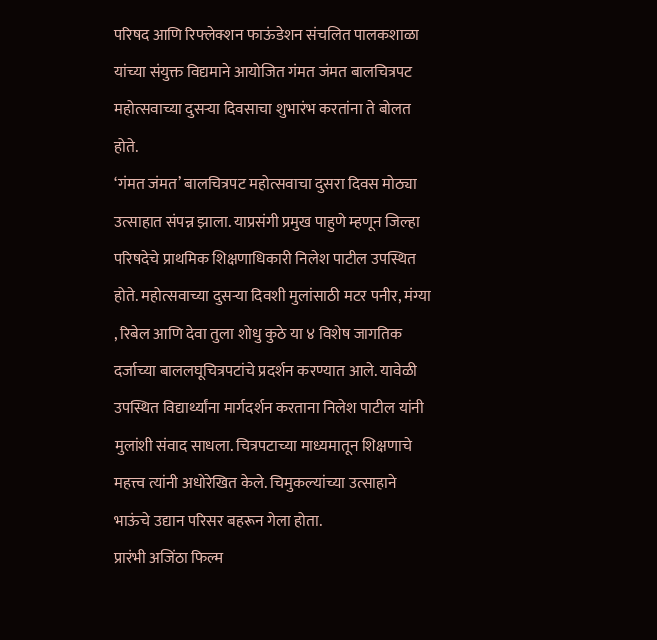परिषद आणि रिफ्लेक्शन फाऊंडेशन संचलित पालकशाळा यांच्या संयुक्त विद्यमाने आयोजित गंमत जंमत बालचित्रपट महोत्सवाच्या दुसऱ्या दिवसाचा शुभारंभ करतांना ते बोलत होते.
‘गंमत जंमत’ बालचित्रपट महोत्सवाचा दुसरा दिवस मोठ्या उत्साहात संपन्न झाला. याप्रसंगी प्रमुख पाहुणे म्हणून जिल्हा परिषदेचे प्राथमिक शिक्षणाधिकारी निलेश पाटील उपस्थित होते. महोत्सवाच्या दुसऱ्या दिवशी मुलांसाठी मटर पनीर, मंग्या , रिबेल आणि देवा तुला शोधु कुठे या ४ विशेष जागतिक दर्जाच्या बाललघूचित्रपटांचे प्रदर्शन करण्यात आले. यावेळी उपस्थित विद्यार्थ्यांना मार्गदर्शन करताना निलेश पाटील यांनी मुलांशी संवाद साधला. चित्रपटाच्या माध्यमातून शिक्षणाचे महत्त्व त्यांनी अधोरेखित केले. चिमुकल्यांच्या उत्साहाने भाऊंचे उद्यान परिसर बहरून गेला होता.
प्रारंभी अजिंठा फिल्म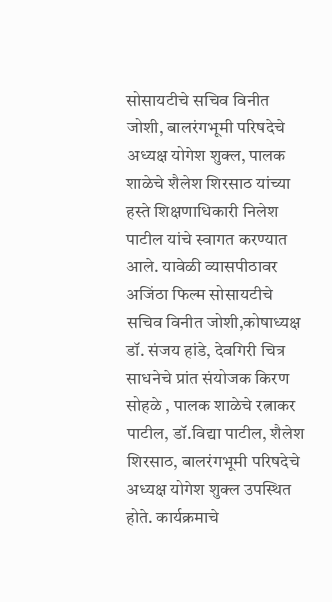सोसायटीचे सचिव विनीत जोशी, बालरंगभूमी परिषदेचे अध्यक्ष योगेश शुक्ल, पालक शाळेचे शैलेश शिरसाठ यांच्या हस्ते शिक्षणाधिकारी निलेश पाटील यांचे स्वागत करण्यात आले. यावेळी व्यासपीठावर अजिंठा फिल्म सोसायटीचे सचिव विनीत जोशी,कोषाध्यक्ष डॉ. संजय हांडे, देवगिरी चित्र साधनेचे प्रांत संयोजक किरण सोहळे , पालक शाळेचे रत्नाकर पाटील, डॉ.विद्या पाटील, शैलेश शिरसाठ, बालरंगभूमी परिषदेचे अध्यक्ष योगेश शुक्ल उपस्थित होते. कार्यक्रमाचे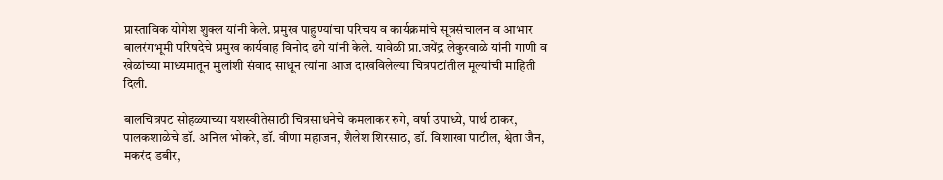प्रास्ताविक योगेश शुक्ल यांनी केले. प्रमुख पाहुण्यांचा परिचय व कार्यक्रमांचे सूत्रसंचालन व आभार बालरंगभूमी परिषदेचे प्रमुख कार्यवाह विनोद ढगे यांनी केले. यावेळी प्रा.जयेंद्र लेकुरवाळे यांनी गाणी व खेळांच्या माध्यमातून मुलांशी संवाद साधून त्यांना आज दाखविलेल्या चित्रपटांतील मूल्यांची माहिती दिली.

बालचित्रपट सोहळ्याच्या यशस्वीतेसाठी चित्रसाधनेचे कमलाकर रुगे, वर्षा उपाध्ये, पार्थ ठाकर, पालकशाळेचे डॉ. अनिल भोकरे, डॉ. वीणा महाजन, शैलेश शिरसाठ, डॉ. विशाखा पाटील, श्वेता जैन, मकरंद डबीर,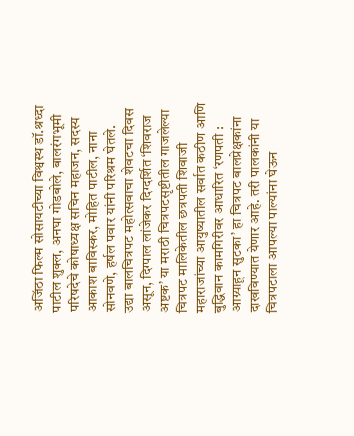अजिंठा फिल्म सोसायटीच्या विश्वस्थ डॉ.श्रध्दा पाटील शुक्ल, अनघा गोडबोले, बालरंगभूमी परिषदेचे कोषाध्यक्ष सचिन महाजन, सदस्य आकाश बाविस्कर, मोहित पाटील, नाना सोनवणे, हर्षल पवार यांनी परिश्रम घेतले.
उद्या बालचित्रपट महोत्सवाचा शेवटचा दिवस असून, दिग्पाल लांजेकर दिग्दर्शित ‘शिवराज अष्टक’ या मराठी चित्रपटसृष्टीतील गाजलेल्या चित्रपट मालिकेतील छत्रपती शिवाजी महाराजांच्या आयुष्यातील सर्वात कठीण आणि बुद्धिवान कामगिरीवर आधारित ‘रणपती : आग्र्याहून सुटका’ हा चित्रपट बालप्रेक्षकांना दाखविण्यात येणार आहे. तरी पालकांनी या चित्रपटाला आपल्या पाल्यांना घेऊन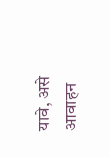यावे, असे आवाहन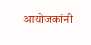आयोजकांनी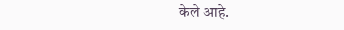केले आहे.